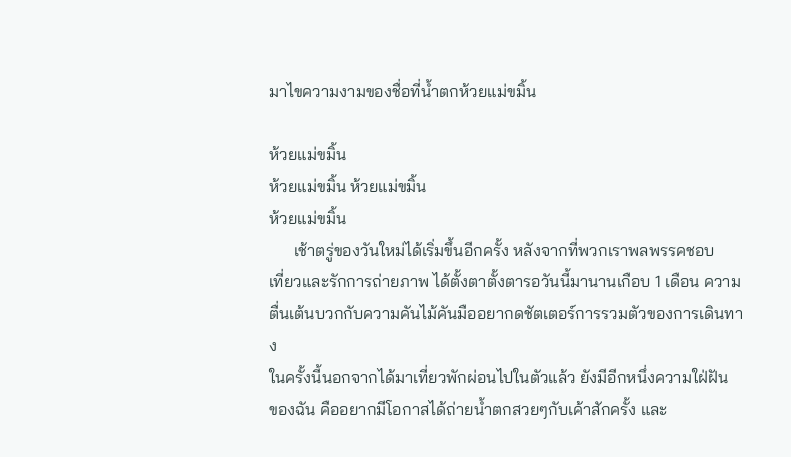มาไขความงามของชื่อที่น้ำตกห้วยแม่ขมิ้น

ห้วยแม่ขมิ้น
ห้วยแม่ขมิ้น ห้วยแม่ขมิ้น
ห้วยแม่ขมิ้น
      เช้าตรู่ของวันใหม่ได้เริ่มขึ้นอีกครั้ง หลังจากที่พวกเราพลพรรคชอบ
เที่ยวและรักการถ่ายภาพ ได้ตั้งตาตั้งตารอวันนี้มานานเกือบ 1 เดือน ความ
ตื่นเต้นบวกกับความคันไม้คันมืออยากดชัตเตอร์การรวมตัวของการเดินทาง
ในครั้งนี้นอกจากได้มาเที่ยวพักผ่อนไปในตัวแล้ว ยังมีอีกหนึ่งความใฝ่ฝัน
ของฉัน คืออยากมีโอกาสได้ถ่ายน้ำตกสวยๆกับเค้าสักครั้ง และ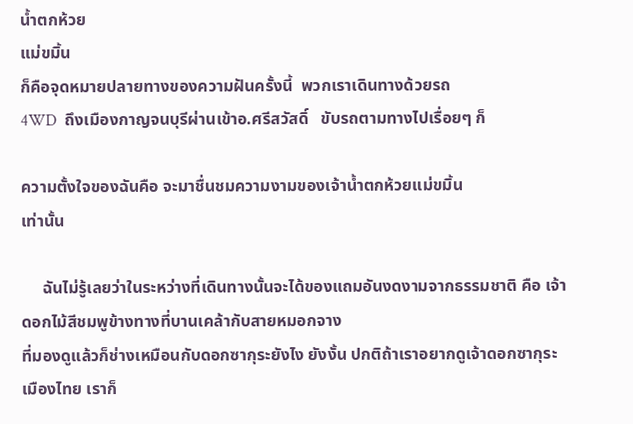น้ำตกห้วย
แม่ขมิ้น
ก็คือจุดหมายปลายทางของความฝันครั้งนี้  พวกเราเดินทางด้วยรถ
4WD  ถึงเมืองกาญจนบุรีผ่านเข้าอ.ศรีสวัสดิ์   ขับรถตามทางไปเรื่อยๆ ก็

ความตั้งใจของฉันคือ จะมาชื่นชมความงามของเจ้าน้ำตกห้วยแม่ขมิ้น
เท่านั้น

     ฉันไม่รู้เลยว่าในระหว่างที่เดินทางนั้นจะได้ของแถมอันงดงามจากธรรมชาติ คือ เจ้าดอกไม้สีชมพูข้างทางที่บานเคล้ากับสายหมอกจาง
ที่มองดูแล้วก็ช่างเหมือนกับดอกซากุระยังไง ยังงั้น ปกติถ้าเราอยากดูเจ้าดอกซากุระเมืองไทย เราก็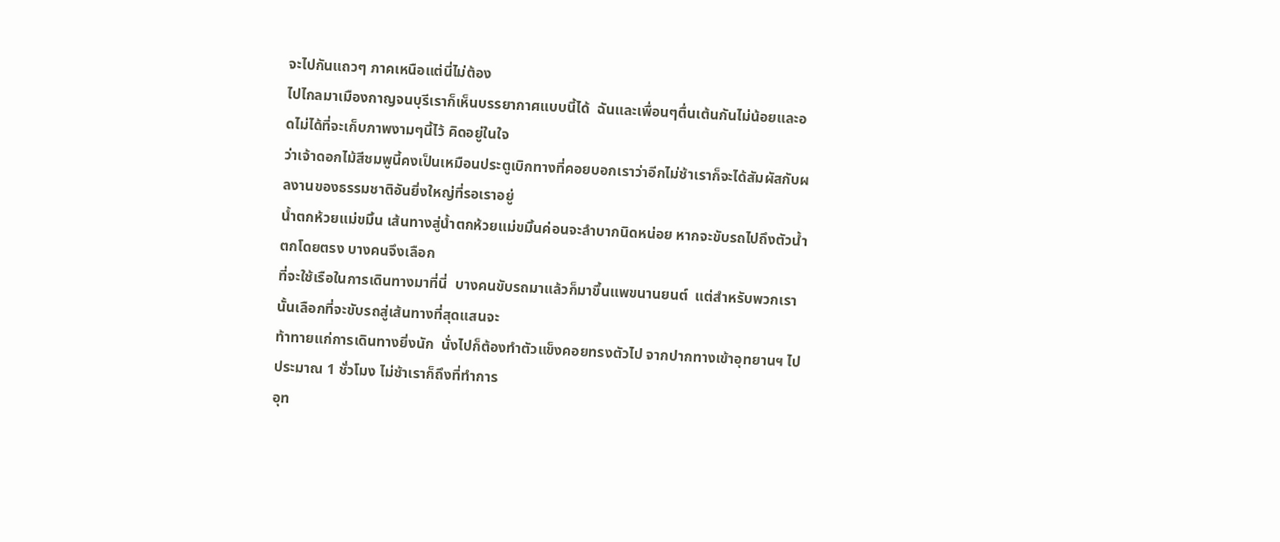จะไปกันแถวๆ ภาคเหนือแต่นี่ไม่ต้อง
ไปไกลมาเมืองกาญจนบุรีเราก็เห็นบรรยากาศแบบนี้ได้  ฉันและเพื่อนๆตื่นเต้นกันไม่น้อยและอดไม่ได้ที่จะเก็บภาพงามๆนี้ไว้ คิดอยู่ในใจ
ว่าเจ้าดอกไม้สีชมพูนี้คงเป็นเหมือนประตูเบิกทางที่คอยบอกเราว่าอีกไม่ช้าเราก็จะได้สัมผัสกับผลงานของธรรมชาติอันยิ่งใหญ่ที่รอเราอยู่
น้ำตกห้วยแม่ขมิ้น เส้นทางสู่น้ำตกห้วยแม่ขมิ้นค่อนจะลำบากนิดหน่อย หากจะขับรถไปถึงตัวน้ำตกโดยตรง บางคนจึงเลือก
ที่จะใช้เรือในการเดินทางมาที่นี่  บางคนขับรถมาแล้วก็มาขึ้นแพขนานยนต์  แต่สำหรับพวกเรานั้นเลือกที่จะขับรถสู่เส้นทางที่สุดแสนจะ
ท้าทายแก่การเดินทางยิ่งนัก  นั่งไปก็ต้องทำตัวแข็งคอยทรงตัวไป จากปากทางเข้าอุทยานฯ ไปประมาณ 1 ชั่วโมง ไม่ช้าเราก็ถึงที่ทำการ
อุท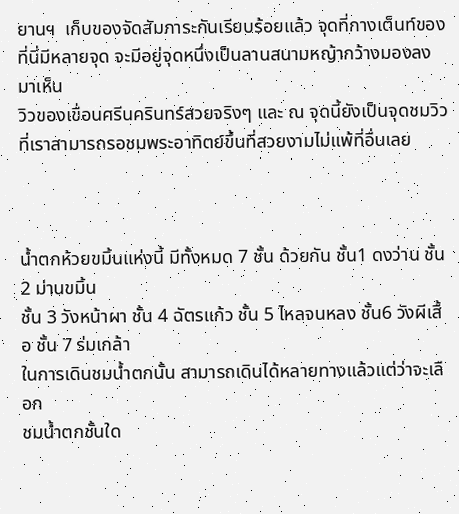ยานฯ  เก็บของจัดสัมภาระกันเรียบร้อยแล้ว จุดที่กางเต็นท์ของที่นี่มีหลายจุด จะมีอยู่จุดหนึ่งเป็นลานสนามหญ้ากว้างมองลงมาเห็น
วิวของเขื่อนศรีนครินทร์สวยจริงๆ และ ณ จุดนี้ยังเป็นจุดชมวิวที่เราสามารถรอชมพระอาทิตย์ขึ้นที่สวยงามไม่แพ้ที่อื่นเลย



น้ำตกห้วยขมิ้นแห่งนี้ มีทั้งหมด 7 ชั้น ด้วยกัน ชั้น1 ดงว่าน ชั้น 2 ม่านขมิ้น
ชั้น 3 วังหน้าผา ชั้น 4 ฉัตรแก้ว ชั้น 5 ไหลจนหลง ชั้น6 วังผีเสื้อ ชั้น 7 ร่มเกล้า
ในการเดินชมน้ำตกนั้น สามารถเดินได้หลายทางแล้วแต่ว่าจะเลือก
ชมน้ำตกชั้นใด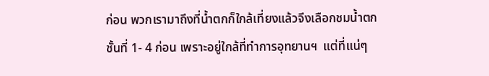ก่อน พวกเรามาถึงที่น้ำตกก็ใกล้เที่ยงแล้วจึงเลือกชมน้ำตก
ชั้นที่ 1- 4 ก่อน เพราะอยู่ใกล้ที่ทำการอุทยานฯ  แต่ที่แน่ๆ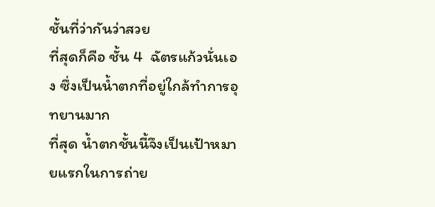ชั้นที่ว่ากันว่าสวย
ที่สุดก็คือ ชั้น 4  ฉัตรแก้วนั่นเอง ซึ่งเป็นน้ำตกที่อยู่ใกล้ทำการอุทยานมาก
ที่สุด น้ำตกชั้นนี้จึงเป็นเป้าหมายแรกในการถ่าย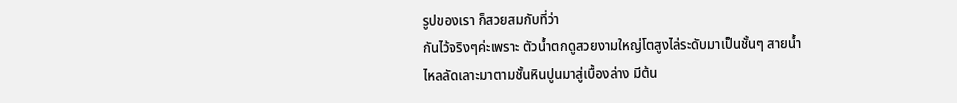รูปของเรา ก็สวยสมกับที่ว่า
กันไว้จริงๆค่ะเพราะ ตัวน้ำตกดูสวยงามใหญ่โตสูงไล่ระดับมาเป็นชั้นๆ สายน้ำ
ไหลลัดเลาะมาตามชั้นหินปูนมาสู่เบื้องล่าง มีต้น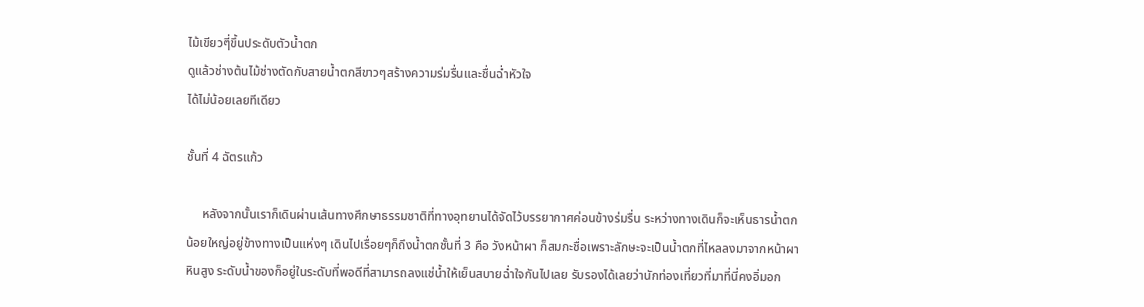ไม้เขียวๆี่ขึ้นประดับตัวน้ำตก
ดูแล้วช่างต้นไม้ช่างตัดกับสายน้ำตกสีขาวๆสร้างความร่มรื่นและชื่นฉ่ำหัวใจ
ได้ไม่น้อยเลยทีเดียว

ชั้นที่ 4 ฉัตรแก้ว

     หลังจากนั้นเราก็เดินผ่านเส้นทางศึกษาธรรมชาติที่ทางอุทยานได้จัดไว้บรรยากาศค่อนข้างร่มรื่น ระหว่างทางเดินก็จะเห็นธารน้ำตก
น้อยใหญ่อยู่ข้างทางเป็นแห่งๆ เดินไปเรื่อยๆก็ถึงน้ำตกชั้นที่ 3 คือ วังหน้าผา ก็สมกะชื่อเพราะลักษะจะเป็นน้ำตกที่ไหลลงมาจากหน้าผา
หินสูง ระดับน้ำของก็อยู่ในระดับที่พอดีที่สามารถลงแช่น้ำให้เย็นสบายฉ่ำใจกันไปเลย รับรองได้เลยว่านักท่องเที่ยวที่มาที่นี่คงอิ่มอก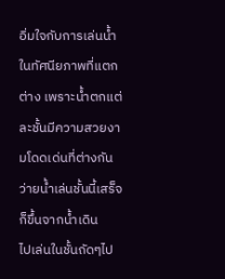อิ่มใจกับการเล่นน้ำในทัศนียภาพที่แตกต่าง เพราะน้ำตกแต่ละชั้นมีความสวยงามโดดเด่นที่ต่างกัน ว่ายน้ำเล่นชั้นนี้เสร็จก็ขึ้นจากน้ำเดิน
ไปเล่นในชั้นถัดๆไป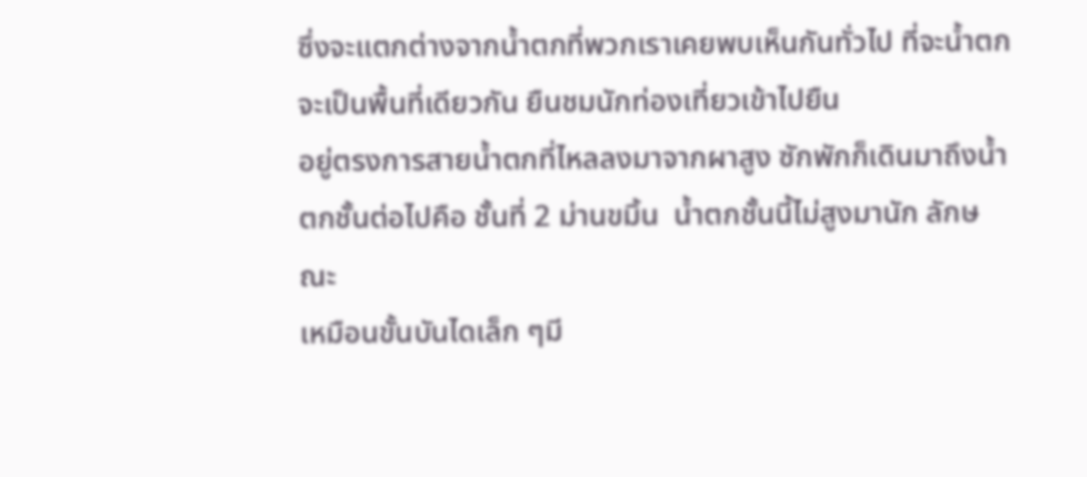ซึ่งจะแตกต่างจากน้ำตกที่พวกเราเคยพบเห็นกันทั่วไป ที่จะน้ำตกจะเป็นพื้นที่เดียวกัน ยืนชมนักท่องเที่ยวเข้าไปยืน
อยู่ตรงการสายน้ำตกที่ไหลลงมาจากผาสูง ซักพักก็เดินมาถึงน้ำตกชั้นต่อไปคือ ชั้นที่ 2 ม่านขมิ้น  น้ำตกชั้นนี้ไม่สูงมานัก ลักษณะ
เหมือนขั้นบันไดเล็ก ๆมี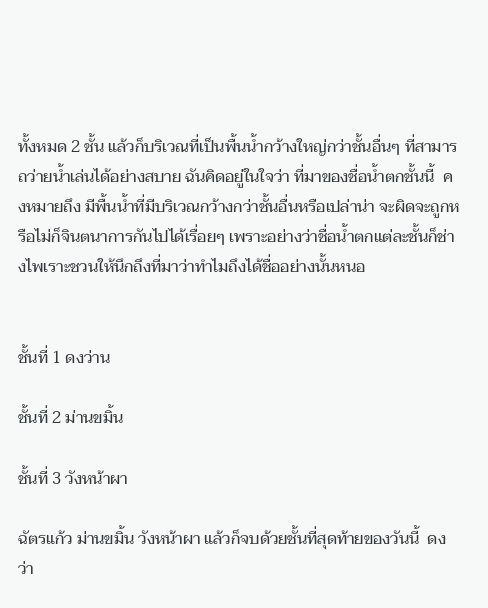ทั้งหมด 2 ชั้น แล้วก็บริเวณที่เป็นพื้นน้ำกว้างใหญ่กว่าชั้นอื่นๆ ที่สามารถว่ายน้ำเล่นได้อย่างสบาย ฉันคิดอยู่ในใจว่า ที่มาของชื่อน้ำตกชั้นนี้  คงหมายถึง มีพื้นน้ำที่มีบริเวณกว้างกว่าชั้นอื่นหรือเปล่าน่า จะผิดจะถูกหรือไม่ก็จินตนาการกันไปได้เรื่อยๆ เพราะอย่างว่าชื่อน้ำตกแต่ละชั้นก็ช่างไพเราะชวนให้นึกถึงที่มาว่าทำไมถึงได้ชื่ออย่างนั้นหนอ


ชั้นที่ 1 ดงว่าน

ชั้นที่ 2 ม่านขมิ้น

ชั้นที่ 3 วังหน้าผา

ฉัตรแก้ว ม่านขมิ้น วังหน้าผา แล้วก็จบด้วยชั้นที่สุดท้ายของวันนี้  ดงว่า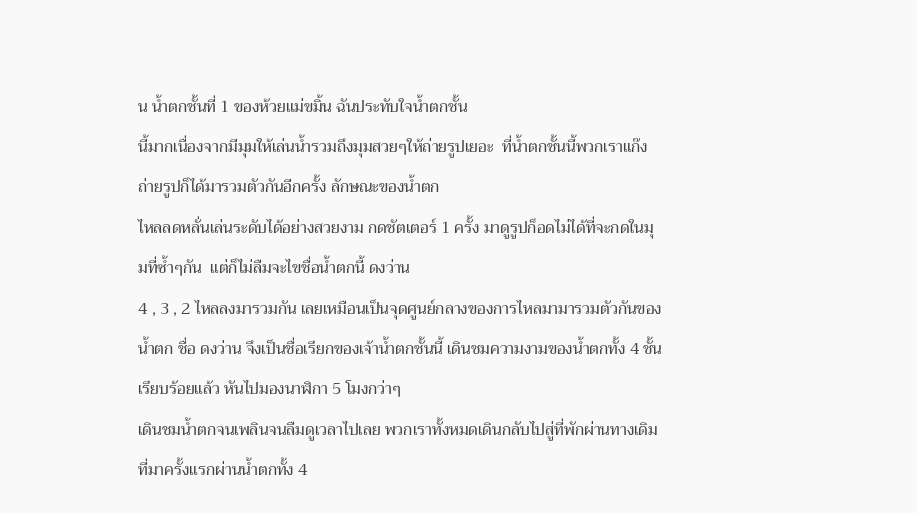น น้ำตกชั้นที่ 1 ของห้วยแม่ขมิ้น ฉันประทับใจน้ำตกชั้น
นี้มากเนื่องจากมีมุมให้เล่นน้ำรวมถึงมุมสวยๆให้ถ่ายรูปเยอะ  ที่น้ำตกชั้นนี้พวกเราแก๊งถ่ายรูปก็ได้มารวมตัวกันอีกครั้ง ลักษณะของน้ำตก
ไหลลดหลั่นเล่นระดับได้อย่างสวยงาม กดชัตเตอร์ 1 ครั้ง มาดูรูปก็อดไม่ได้ที่จะกดในมุมที่ซ้ำๆกัน  แต่ก็ไม่ลืมจะไขชื่อน้ำตกนี้ ดงว่าน
4 , 3 , 2 ไหลลงมารวมกัน เลยเหมือนเป็นจุดศูนย์กลางของการไหลมามารวมตัวกันของ
น้ำตก ชื่อ ดงว่าน จึงเป็นชื่อเรียกของเจ้าน้ำตกชั้นนี้ เดินชมความงามของน้ำตกทั้ง 4 ชั้น เรียบร้อยแล้ว หันไปมองนาฬิกา 5 โมงกว่าๆ
เดินชมน้ำตกจนเพลินจนลืมดูเวลาไปเลย พวกเราทั้งหมดเดินกลับไปสู่ที่พักผ่านทางเดิมที่มาครั้งแรกผ่านน้ำตกทั้ง 4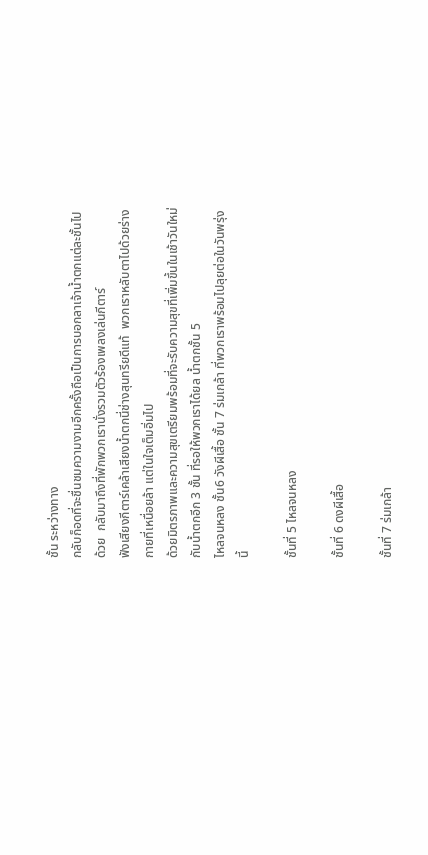ชั้น ระหว่างทาง
กลับก็อดที่จะชื่นชมความงามอีกครั้งถือเป็นการบอกลาเจ้าน้ำตกแต่ละชั้นไปด้วย  กลับมาถึงที่พักพวกเรานั่งรวมตัวร้องเพลงเล่นกีตาร์
ฟังเสียงกีตาร์เคล้าเสียงน้ำตกนี่ช่างสุนทรียดีแท้  พวกเราหลับตาไปด้วยร่างกายที่เหนื่อยล้า แต่ในใจเต็มอิ่มไป
ด้วยมิตรภาพและความสุขเตรียมพร้อมที่จะรับความสุขที่เพิ่มขึ้นในเช้าวันใหม่กับน้ำตกอีก 3 ชั้น ที่รอให้พวกเราได้ยล น้ำตกชั้น 5
ไหลจนหลง ชั้น6 วังผีเสื้อ ชั้น 7 ร่มเกล้า ที่พวกเราพร้อมไปลุยต่อในวันพรุ่งนี้

ชั้นที่ 5 ไหลจนหลง

ชั้นที่ 6 ดงผีเสื้อ

ชั้นที่ 7 ร่มเกล้า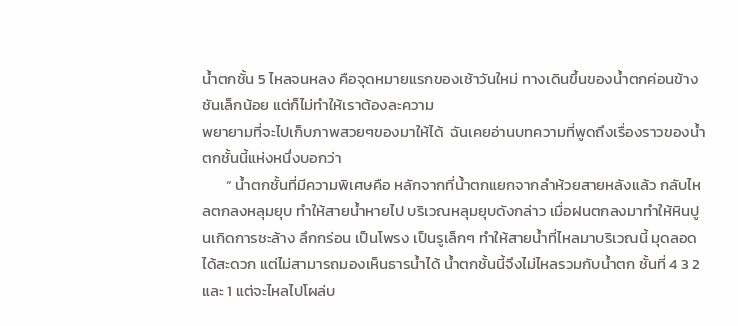น้ำตกชั้น 5 ไหลจนหลง คือจุดหมายแรกของเช้าวันใหม่ ทางเดินขึ้นของน้ำตกค่อนข้างชันเล็กน้อย แต่ก็ไม่ทำให้เราต้องละความ
พยายามที่จะไปเก็บภาพสวยๆของมาให้ได้  ฉันเคยอ่านบทความที่พูดถึงเรื่องราวของน้ำตกชั้นนี้แห่งหนึ่งบอกว่า
       “ น้ำตกชั้นที่มีความพิเศษคือ หลักจากที่น้ำตกแยกจากลำห้วยสายหลังแล้ว กลับไหลตกลงหลุมยุบ ทำให้สายน้ำหายไป บริเวณหลุมยุบดังกล่าว เมื่อฝนตกลงมาทำให้หินปูนเกิดการชะล้าง ลึกกร่อน เป็นโพรง เป็นรูเล็กๆ ทำให้สายน้ำที่ไหลมาบริเวณนี้ มุดลอดได้สะดวก แต่ไม่สามารถมองเห็นธารน้ำได้ น้ำตกชั้นนี้จึงไม่ไหลรวมกับน้ำตก ชั้นที่ 4 3 2 และ 1 แต่จะไหลไปโผล่บ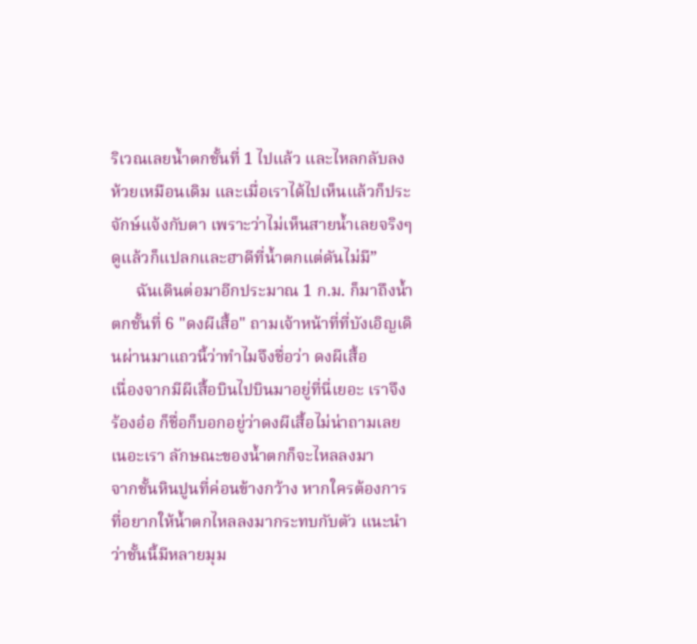ริเวณเลยน้ำตกชั้นที่ 1 ไปแล้ว และไหลกลับลงห้วยเหมือนเดิม และเมื่อเราได้ไปเห็นแล้วก็ประจักษ์แจ้งกับตา เพราะว่าไม่เห็นสายน้ำเลยจริงๆ ดูแล้วก็แปลกและฮาดีที่น้ำตกแต่ดันไม่มี”
      ฉันเดินต่อมาอีกประมาณ 1 ก.ม. ก็มาถึงน้ำตกชั้นที่ 6 "ดงผีเสื้อ" ถามเจ้าหน้าที่ที่บังเอิญเดินผ่านมาแถวนี้ว่าทำไมจึงชื่อว่า ดงผีเสื้อ
เนื่องจากมีผีเสื้อบินไปบินมาอยู่ที่นี่เยอะ เราจึงร้องอ๋อ ก็ชื่อก็บอกอยู่ว่าดงผีเสื้อไม่น่าถามเลยเนอะเรา ลักษณะของน้ำตกก็จะไหลลงมา
จากชั้นหินปูนที่ค่อนข้างกว้าง หากใครต้องการที่อยากให้น้ำตกไหลลงมากระทบกับตัว แนะนำว่าชั้นนี้มีหลายมุม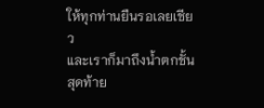ให้ทุกท่านยืนรอเลยเชียว
และเราก็มาถึงน้ำตกชั้นสุดท้าย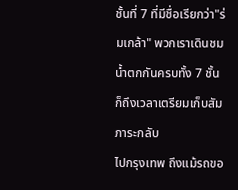ชั้นที่ 7 ที่มีชื่อเรียกว่า"ร่มเกล้า" พวกเราเดินชมน้ำตกกันครบทั้ง 7 ชั้น ก็ถึงเวลาเตรียมเก็บสัมภาระกลับ
ไปกรุงเทพ ถึงแม้รถขอ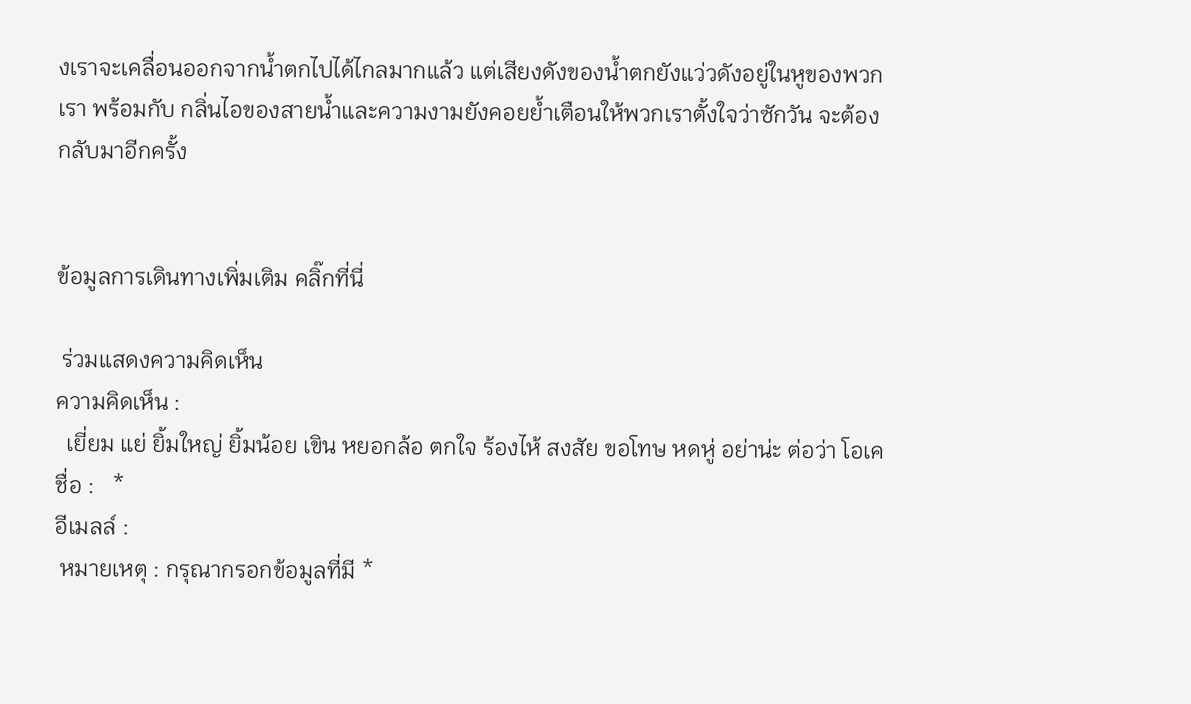งเราจะเคลื่อนออกจากน้ำตกไปได้ไกลมากแล้ว แต่เสียงดังของน้ำตกยังแว่วดังอยู่ในหูของพวกเรา พร้อมกับ กลิ่นไอของสายน้ำและความงามยังคอยย้ำเตือนให้พวกเราตั้งใจว่าซักวัน จะต้องกลับมาอีกครั้ง


ข้อมูลการเดินทางเพิ่มเติม คลิ๊กที่นี่

 ร่วมแสดงความคิดเห็น
ความคิดเห็น :
  เยี่ยม แย่ ยิ้มใหญ่ ยิ้มน้อย เขิน หยอกล้อ ตกใจ ร้องไห้ สงสัย ขอโทษ หดหู่ อย่าน่ะ ต่อว่า โอเค
ชื่อ :   *
อีเมลล์ :
 หมายเหตุ : กรุณากรอกข้อมูลที่มี *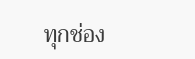ทุกช่อง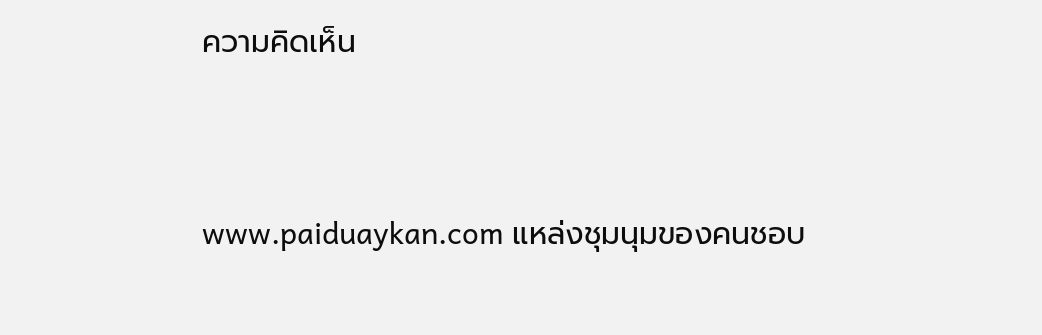ความคิดเห็น


www.paiduaykan.com แหล่งชุมนุมของคนชอบ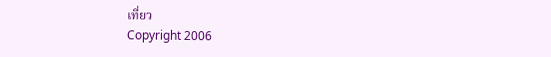เที่ยว
Copyright 2006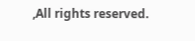,All rights reserved.